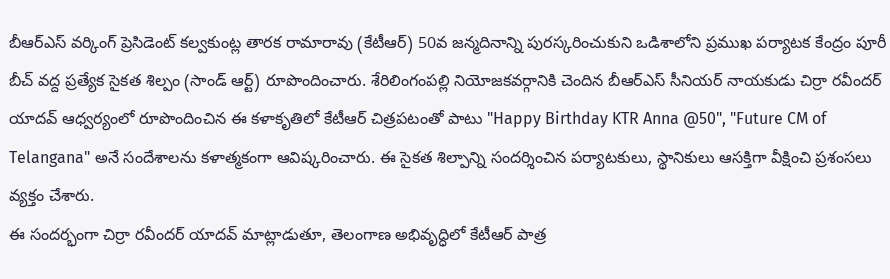బీఆర్ఎస్ వర్కింగ్ ప్రెసిడెంట్ కల్వకుంట్ల తారక రామారావు (కేటీఆర్) 50వ జన్మదినాన్ని పురస్కరించుకుని ఒడిశాలోని ప్రముఖ పర్యాటక కేంద్రం పూరీ బీచ్ వద్ద ప్రత్యేక సైకత శిల్పం (సాండ్ ఆర్ట్) రూపొందించారు. శేరిలింగంపల్లి నియోజకవర్గానికి చెందిన బీఆర్ఎస్ సీనియర్ నాయకుడు చిర్రా రవీందర్ యాదవ్ ఆధ్వర్యంలో రూపొందించిన ఈ కళాకృతిలో కేటీఆర్ చిత్రపటంతో పాటు "Happy Birthday KTR Anna @50", "Future CM of Telangana" అనే సందేశాలను కళాత్మకంగా ఆవిష్కరించారు. ఈ సైకత శిల్పాన్ని సందర్శించిన పర్యాటకులు, స్థానికులు ఆసక్తిగా వీక్షించి ప్రశంసలు వ్యక్తం చేశారు.
ఈ సందర్భంగా చిర్రా రవీందర్ యాదవ్ మాట్లాడుతూ, తెలంగాణ అభివృద్ధిలో కేటీఆర్ పాత్ర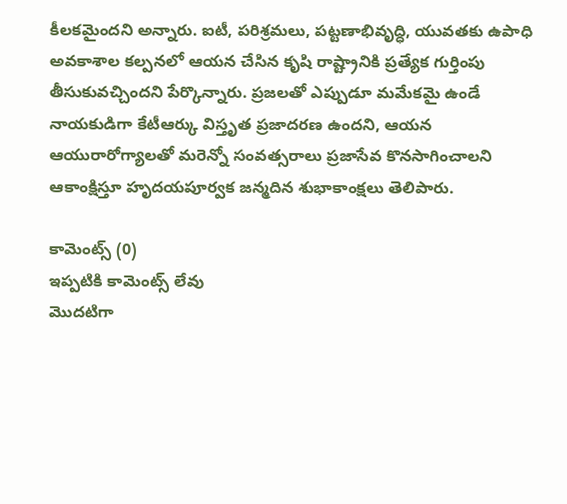కీలకమైందని అన్నారు. ఐటీ, పరిశ్రమలు, పట్టణాభివృద్ధి, యువతకు ఉపాధి అవకాశాల కల్పనలో ఆయన చేసిన కృషి రాష్ట్రానికి ప్రత్యేక గుర్తింపు తీసుకువచ్చిందని పేర్కొన్నారు. ప్రజలతో ఎప్పుడూ మమేకమై ఉండే నాయకుడిగా కేటీఆర్కు విస్తృత ప్రజాదరణ ఉందని, ఆయన ఆయురారోగ్యాలతో మరెన్నో సంవత్సరాలు ప్రజాసేవ కొనసాగించాలని ఆకాంక్షిస్తూ హృదయపూర్వక జన్మదిన శుభాకాంక్షలు తెలిపారు.

కామెంట్స్ (0)
ఇప్పటికి కామెంట్స్ లేవు
మొదటిగా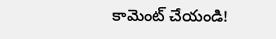కామెంట్ చేయండి!